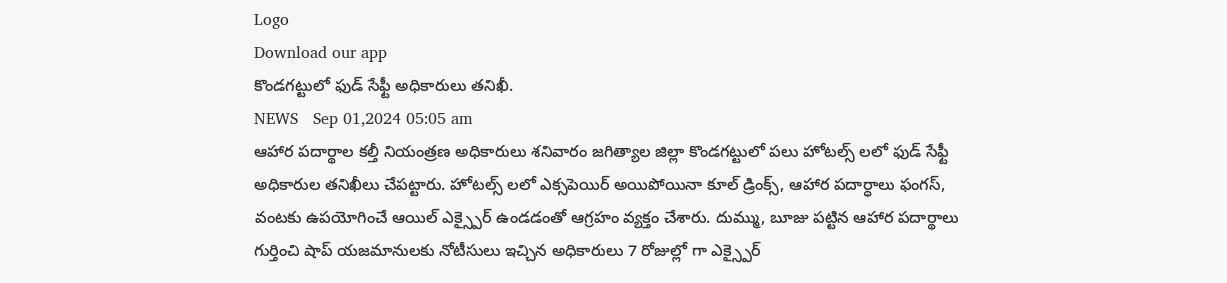Logo
Download our app
కొండగట్టులో ఫుడ్ సేఫ్టీ అధికారులు తనిఖీ.
NEWS   Sep 01,2024 05:05 am
ఆహార పదార్థాల కల్తీ నియంత్రణ అధికారులు శనివారం జగిత్యాల జిల్లా కొండగట్టులో పలు హోటల్స్ లలో ఫుడ్ సేఫ్టీ అధికారుల తనిఖీలు చేపట్టారు. హోటల్స్ లలో ఎక్సపెయిర్ అయిపోయినా కూల్ డ్రింక్స్, ఆహార పదార్ధాలు ఫంగస్, వంటకు ఉపయోగించే ఆయిల్ ఎక్స్పైర్ ఉండడంతో ఆగ్రహం వ్యక్తం చేశారు. దుమ్ము, బూజు పట్టిన ఆహార పదార్థాలు గుర్తించి షాప్ యజమానులకు నోటీసులు ఇచ్చిన అధికారులు 7 రోజుల్లో గా ఎక్స్పైర్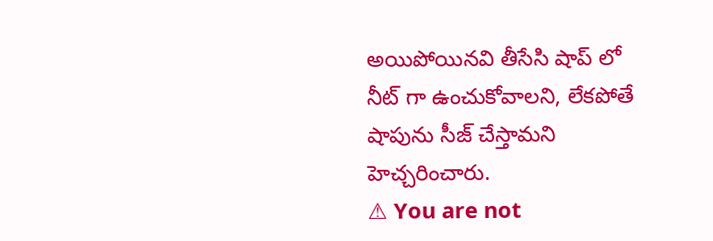అయిపోయినవి తీసేసి షాప్ లో నీట్ గా ఉంచుకోవాలని, లేకపోతే షాపును సీజ్ చేస్తామని హెచ్చరించారు.
⚠ You are not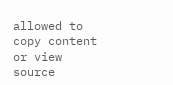allowed to copy content or view source